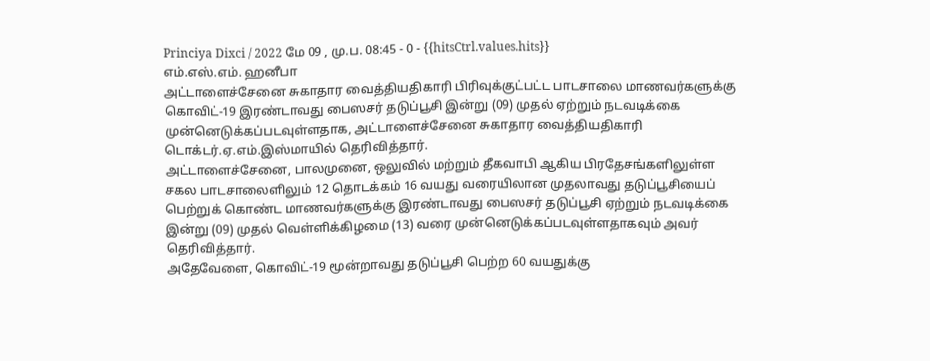Princiya Dixci / 2022 மே 09 , மு.ப. 08:45 - 0 - {{hitsCtrl.values.hits}}
எம்.எஸ்.எம். ஹனீபா
அட்டாளைச்சேனை சுகாதார வைத்தியதிகாரி பிரிவுக்குட்பட்ட பாடசாலை மாணவர்களுக்கு கொவிட்-19 இரண்டாவது பைஸசர் தடுப்பூசி இன்று (09) முதல் ஏற்றும் நடவடிக்கை முன்னெடுக்கப்படவுள்ளதாக, அட்டாளைச்சேனை சுகாதார வைத்தியதிகாரி டொக்டர்.ஏ.எம்.இஸ்மாயில் தெரிவித்தார்.
அட்டாளைச்சேனை, பாலமுனை, ஒலுவில் மற்றும் தீகவாபி ஆகிய பிரதேசங்களிலுள்ள சகல பாடசாலைளிலும் 12 தொடக்கம் 16 வயது வரையிலான முதலாவது தடுப்பூசியைப் பெற்றுக் கொண்ட மாணவர்களுக்கு இரண்டாவது பைஸசர் தடுப்பூசி ஏற்றும் நடவடிக்கை இன்று (09) முதல் வெள்ளிக்கிழமை (13) வரை முன்னெடுக்கப்படவுள்ளதாகவும் அவர் தெரிவித்தார்.
அதேவேளை, கொவிட்-19 மூன்றாவது தடுப்பூசி பெற்ற 60 வயதுக்கு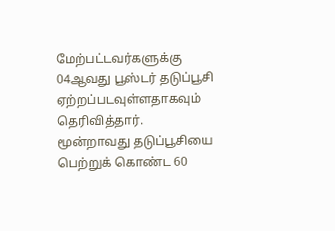மேற்பட்டவர்களுக்கு 04ஆவது பூஸ்டர் தடுப்பூசி ஏற்றப்படவுள்ளதாகவும் தெரிவித்தார்.
மூன்றாவது தடுப்பூசியை பெற்றுக் கொண்ட 60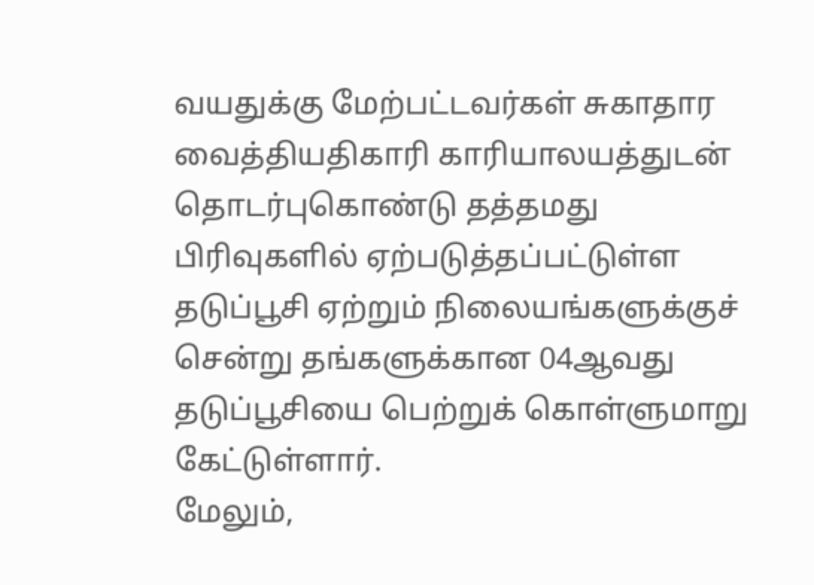வயதுக்கு மேற்பட்டவர்கள் சுகாதார வைத்தியதிகாரி காரியாலயத்துடன் தொடர்புகொண்டு தத்தமது பிரிவுகளில் ஏற்படுத்தப்பட்டுள்ள தடுப்பூசி ஏற்றும் நிலையங்களுக்குச் சென்று தங்களுக்கான 04ஆவது தடுப்பூசியை பெற்றுக் கொள்ளுமாறு கேட்டுள்ளார்.
மேலும்,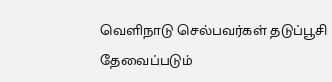வெளிநாடு செல்பவர்கள் தடுப்பூசி தேவைப்படும்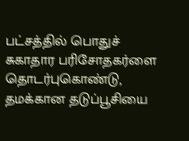பட்சத்தில் பொதுச் சுகாதார பரிசோதகர்ளை தொடர்புகொண்டு, தமக்கான தடுப்பூசியை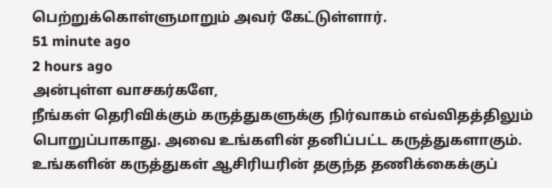பெற்றுக்கொள்ளுமாறும் அவர் கேட்டுள்ளார்.
51 minute ago
2 hours ago
அன்புள்ள வாசகர்களே,
நீங்கள் தெரிவிக்கும் கருத்துகளுக்கு நிர்வாகம் எவ்விதத்திலும் பொறுப்பாகாது. அவை உங்களின் தனிப்பட்ட கருத்துகளாகும். உங்களின் கருத்துகள் ஆசிரியரின் தகுந்த தணிக்கைக்குப்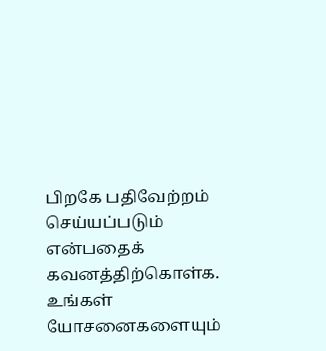பிறகே பதிவேற்றம் செய்யப்படும் என்பதைக் கவனத்திற்கொள்க. உங்கள் யோசனைகளையும்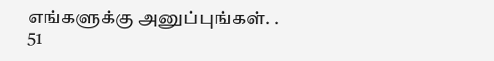எங்களுக்கு அனுப்புங்கள். .
51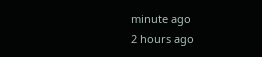minute ago
2 hours ago